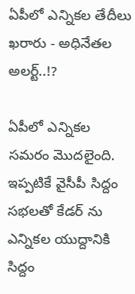ఏపీలో ఎన్నికల తేదీలు ఖరారు - అధినేతల అలర్ట్..!?

ఏపీలో ఎన్నికల సమరం మొదలైంది. ఇప్పటికే వైసీపీ సిద్దం సభలతో కేడర్ ను ఎన్నికల యుద్దానికి సిద్దం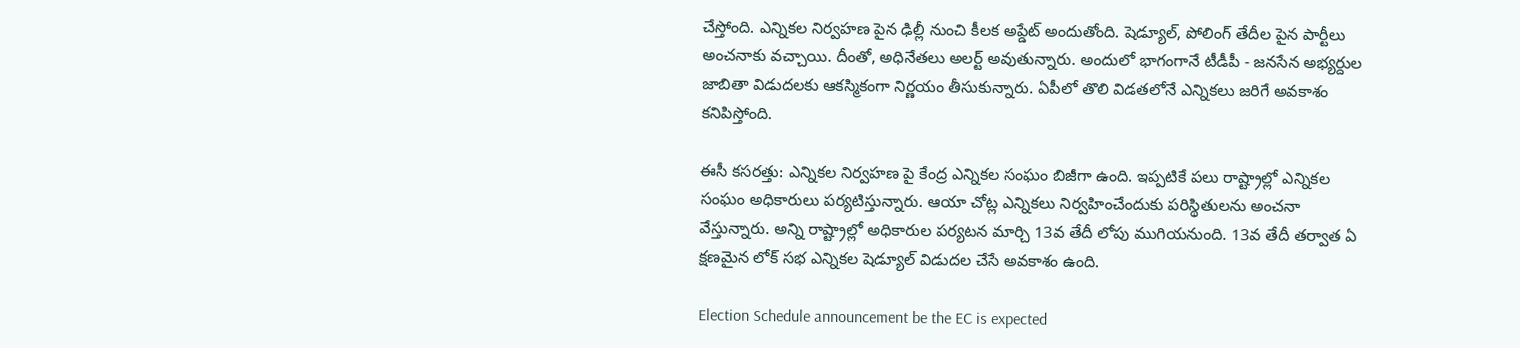చేస్తోంది. ఎన్నికల నిర్వహణ పైన ఢిల్లీ నుంచి కీలక అప్డేట్ అందుతోంది. షెడ్యూల్, పోలింగ్ తేదీల పైన పార్టీలు అంచనాకు వచ్చాయి. దీంతో, అధినేతలు అలర్ట్ అవుతున్నారు. అందులో భాగంగానే టీడీపీ - జనసేన అభ్యర్దుల జాబితా విడుదలకు ఆకస్మికంగా నిర్ణయం తీసుకున్నారు. ఏపీలో తొలి విడతలోనే ఎన్నికలు జరిగే అవకాశం కనిపిస్తోంది.

ఈసీ కసరత్తు: ఎన్నికల నిర్వహణ పై కేంద్ర ఎన్నికల సంఘం బిజీగా ఉంది. ఇప్పటికే పలు రాష్ట్రాల్లో ఎన్నికల సంఘం అధికారులు పర్యటిస్తున్నారు. ఆయా చోట్ల ఎన్నికలు నిర్వహించేందుకు పరిస్థితులను అంచనా వేస్తున్నారు. అన్ని రాష్ట్రాల్లో అధికారుల పర్యటన మార్చి 13వ తేదీ లోపు ముగియనుంది. 13వ తేదీ తర్వాత ఏ క్షణమైన లోక్ సభ ఎన్నికల షెడ్యూల్ విడుదల చేసే అవకాశం ఉంది.

Election Schedule announcement be the EC is expected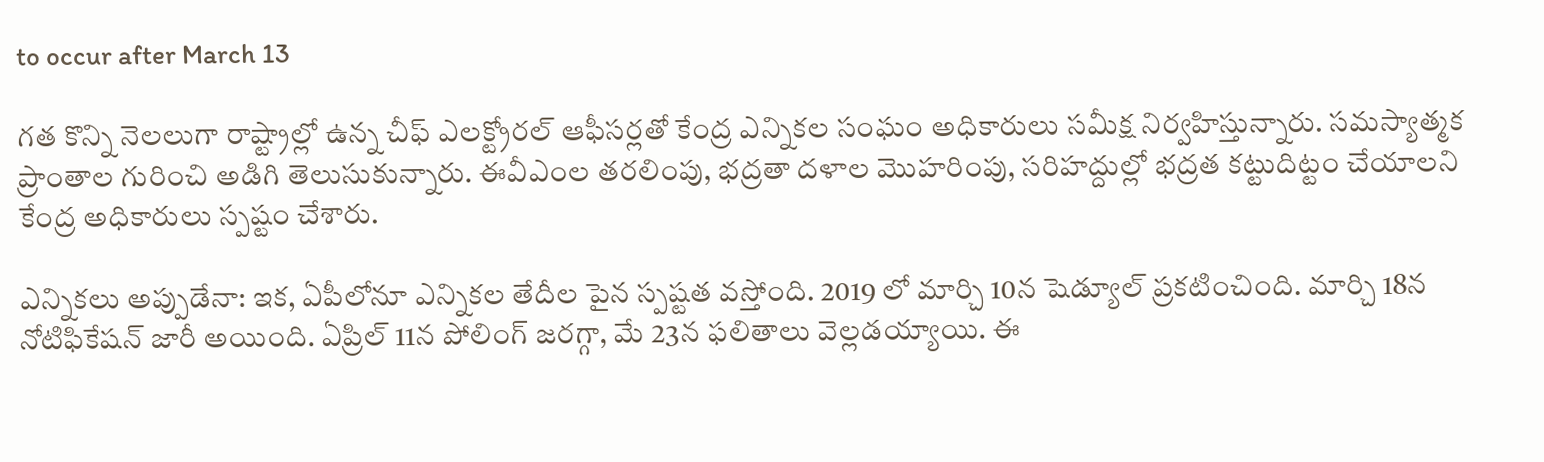to occur after March 13

గత కొన్ని నెలలుగా రాష్ట్రాల్లో ఉన్న చీఫ్ ఎలక్ట్రోరల్ ఆఫీసర్లతో కేంద్ర ఎన్నికల సంఘం అధికారులు సమీక్ష నిర్వహిస్తున్నారు. సమస్యాత్మక ప్రాంతాల గురించి అడిగి తెలుసుకున్నారు. ఈవీఎంల తరలింపు, భద్రతా దళాల మొహరింపు, సరిహద్దుల్లో భద్రత కట్టుదిట్టం చేయాలని కేంద్ర అధికారులు స్పష్టం చేశారు.

ఎన్నికలు అప్పుడేనా: ఇక, ఏపీలోనూ ఎన్నికల తేదీల పైన స్పష్టత వస్తోంది. 2019 లో మార్చి 10న షెడ్యూల్ ప్రకటించింది. మార్చి 18న నోటిఫికేషన్ జారీ అయింది. ఏప్రిల్ 11న పోలింగ్ జరగ్గా, మే 23న ఫలితాలు వెల్లడయ్యాయి. ఈ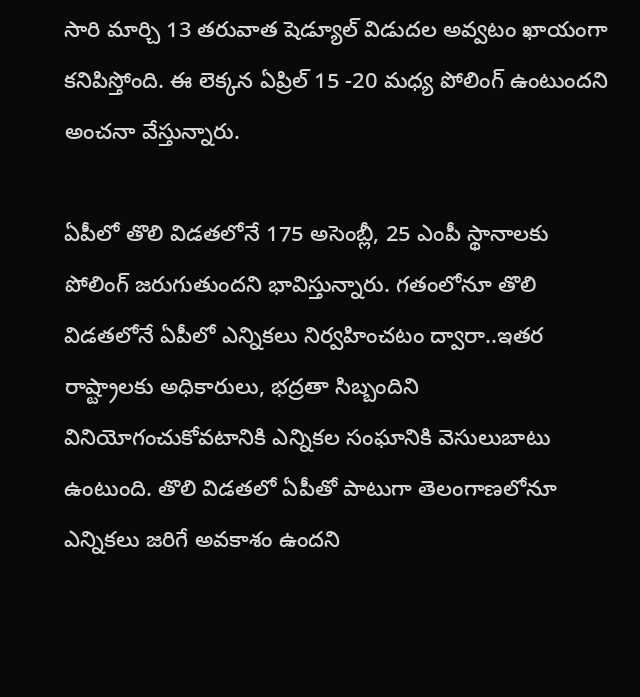సారి మార్చి 13 తరువాత షెడ్యూల్ విడుదల అవ్వటం ఖాయంగా కనిపిస్తోంది. ఈ లెక్కన ఏప్రిల్ 15 -20 మధ్య పోలింగ్ ఉంటుందని అంచనా వేస్తున్నారు.

ఏపీలో తొలి విడతలోనే 175 అసెంబ్లీ, 25 ఎంపీ స్థానాలకు పోలింగ్ జరుగుతుందని భావిస్తున్నారు. గతంలోనూ తొలి విడతలోనే ఏపీలో ఎన్నికలు నిర్వహించటం ద్వారా..ఇతర రాష్ట్రాలకు అధికారులు, భద్రతా సిబ్బందిని వినియోగంచుకోవటానికి ఎన్నికల సంఘానికి వెసులుబాటు ఉంటుంది. తొలి విడతలో ఏపీతో పాటుగా తెలంగాణలోనూ ఎన్నికలు జరిగే అవకాశం ఉందని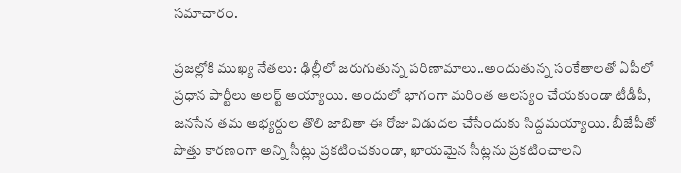సమాచారం.

ప్రజల్లోకి ముఖ్య నేతలు: ఢిల్లీలో జరుగుతున్న పరిణామాలు..అందుతున్న సంకేతాలతో ఏపీలో ప్రధాన పార్టీలు అలర్ట్ అయ్యాయి. అందులో భాగంగా మరింత ఆలస్యం చేయకుండా టీడీపీ, జనసేన తమ అభ్యర్దుల తొలి జాబితా ఈ రోజు విడుదల చేసేందుకు సిద్దమయ్యాయి. బీజేపీతో పొత్తు కారణంగా అన్ని సీట్లు ప్రకటించకుండా, ఖాయమైన సీట్లను ప్రకటించాలని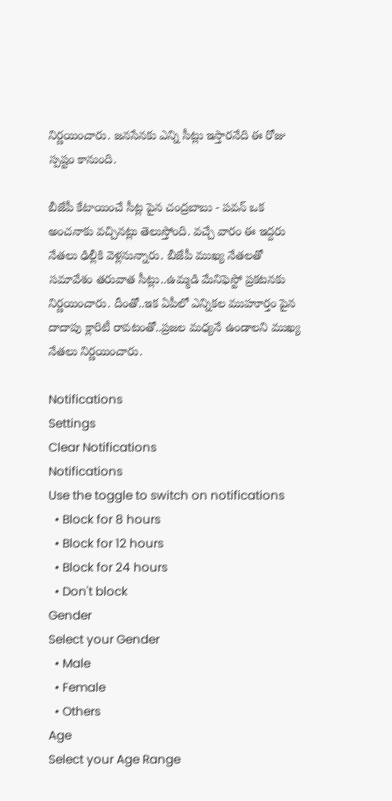నిర్ణయించారు. జనసేనకు ఎన్ని సీట్లు ఇస్తారనేది ఈ రోజు స్పష్టం కానుంది.

బీజేపీ కేటాయించే సీట్ల పైన చంద్రబాబు - పవన్ ఒక అంచనాకు వచ్చినట్లు తెలుస్తోంది. వచ్చే వారం ఈ ఇద్దరు నేతలు ఢిల్లీకి వెళ్లనున్నారు. బీజేపీ ముఖ్య నేతలతో సమావేశం తరువాత సీట్లు..ఉమ్మడి మేనిఫెస్టో ప్రకటనకు నిర్ణయించారు. దీంతో..ఇక ఏపీలో ఎన్నికల ముహూర్తం పైన దాదాపు క్లారిటీ రావటంతో..ప్రజల మధ్యనే ఉండాలని ముఖ్య నేతలు నిర్ణయించారు.

Notifications
Settings
Clear Notifications
Notifications
Use the toggle to switch on notifications
  • Block for 8 hours
  • Block for 12 hours
  • Block for 24 hours
  • Don't block
Gender
Select your Gender
  • Male
  • Female
  • Others
Age
Select your Age Range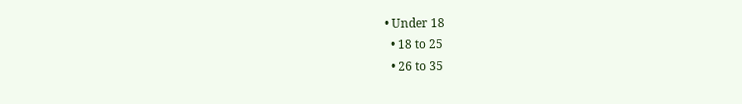• Under 18
  • 18 to 25
  • 26 to 35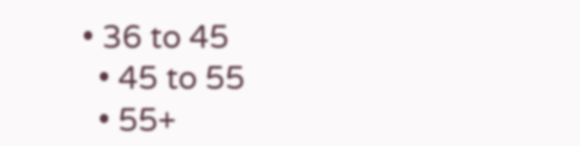• 36 to 45
  • 45 to 55
  • 55+